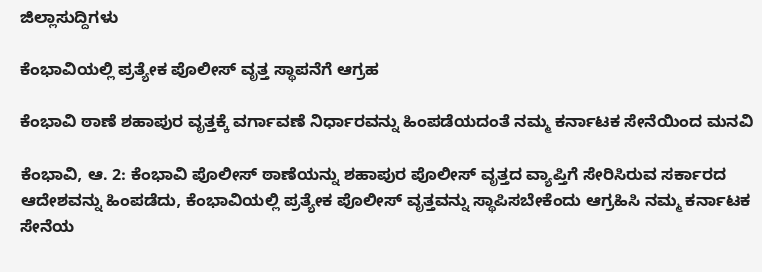ಜಿಲ್ಲಾಸುದ್ದಿಗಳು

ಕೆಂಭಾವಿಯಲ್ಲಿ ಪ್ರತ್ಯೇಕ ಪೊಲೀಸ್ ವೃತ್ತ ಸ್ಥಾಪನೆಗೆ ಆಗ್ರಹ

ಕೆಂಭಾವಿ ಠಾಣೆ ಶಹಾಪುರ ವೃತ್ತಕ್ಕೆ ವರ್ಗಾವಣೆ ನಿರ್ಧಾರವನ್ನು ಹಿಂಪಡೆಯದಂತೆ ನಮ್ಮ ಕರ್ನಾಟಕ ಸೇನೆಯಿಂದ ಮನವಿ

ಕೆಂಭಾವಿ, ಆ. 2: ಕೆಂಭಾವಿ ಪೊಲೀಸ್ ಠಾಣೆಯನ್ನು ಶಹಾಪುರ ಪೊಲೀಸ್ ವೃತ್ತದ ವ್ಯಾಪ್ತಿಗೆ ಸೇರಿಸಿರುವ ಸರ್ಕಾರದ ಆದೇಶವನ್ನು ಹಿಂಪಡೆದು, ಕೆಂಭಾವಿಯಲ್ಲಿ ಪ್ರತ್ಯೇಕ ಪೊಲೀಸ್ ವೃತ್ತವನ್ನು ಸ್ಥಾಪಿಸಬೇಕೆಂದು ಆಗ್ರಹಿಸಿ ನಮ್ಮ ಕರ್ನಾಟಕ ಸೇನೆಯ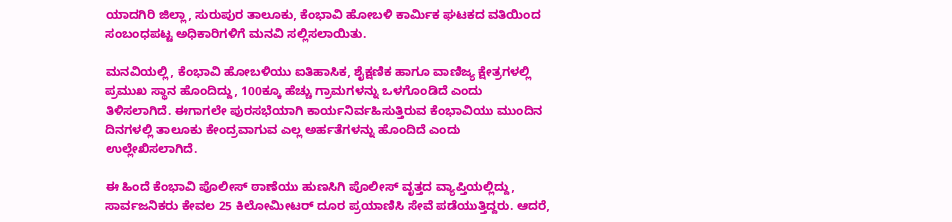ಯಾದಗಿರಿ ಜಿಲ್ಲಾ, ಸುರುಪುರ ತಾಲೂಕು, ಕೆಂಭಾವಿ ಹೋಬಳಿ ಕಾರ್ಮಿಕ ಘಟಕದ ವತಿಯಿಂದ ಸಂಬಂಧಪಟ್ಟ ಅಧಿಕಾರಿಗಳಿಗೆ ಮನವಿ ಸಲ್ಲಿಸಲಾಯಿತು.

ಮನವಿಯಲ್ಲಿ, ಕೆಂಭಾವಿ ಹೋಬಳಿಯು ಐತಿಹಾಸಿಕ, ಶೈಕ್ಷಣಿಕ ಹಾಗೂ ವಾಣಿಜ್ಯ ಕ್ಷೇತ್ರಗಳಲ್ಲಿ ಪ್ರಮುಖ ಸ್ಥಾನ ಹೊಂದಿದ್ದು, 100ಕ್ಕೂ ಹೆಚ್ಚು ಗ್ರಾಮಗಳನ್ನು ಒಳಗೊಂಡಿದೆ ಎಂದು ತಿಳಿಸಲಾಗಿದೆ. ಈಗಾಗಲೇ ಪುರಸಭೆಯಾಗಿ ಕಾರ್ಯನಿರ್ವಹಿಸುತ್ತಿರುವ ಕೆಂಭಾವಿಯು ಮುಂದಿನ ದಿನಗಳಲ್ಲಿ ತಾಲೂಕು ಕೇಂದ್ರವಾಗುವ ಎಲ್ಲ ಅರ್ಹತೆಗಳನ್ನು ಹೊಂದಿದೆ ಎಂದು ಉಲ್ಲೇಖಿಸಲಾಗಿದೆ.

ಈ ಹಿಂದೆ ಕೆಂಭಾವಿ ಪೊಲೀಸ್ ಠಾಣೆಯು ಹುಣಸಿಗಿ ಪೊಲೀಸ್ ವೃತ್ತದ ವ್ಯಾಪ್ತಿಯಲ್ಲಿದ್ದು, ಸಾರ್ವಜನಿಕರು ಕೇವಲ 25 ಕಿಲೋಮೀಟರ್ ದೂರ ಪ್ರಯಾಣಿಸಿ ಸೇವೆ ಪಡೆಯುತ್ತಿದ್ದರು. ಆದರೆ,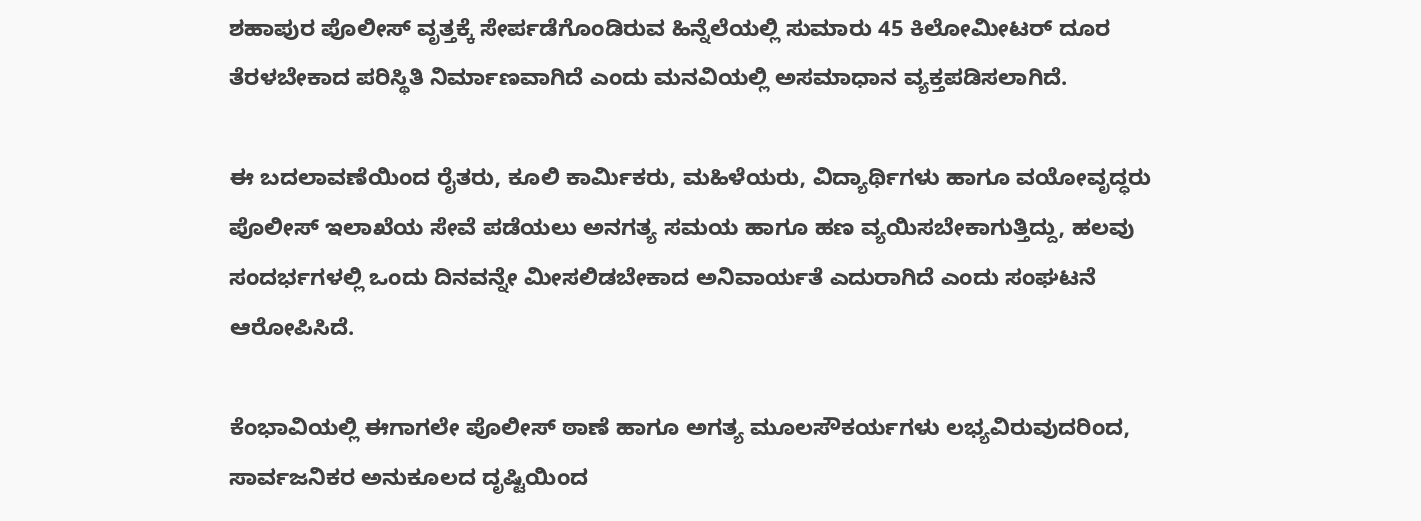ಶಹಾಪುರ ಪೊಲೀಸ್ ವೃತ್ತಕ್ಕೆ ಸೇರ್ಪಡೆಗೊಂಡಿರುವ ಹಿನ್ನೆಲೆಯಲ್ಲಿ ಸುಮಾರು 45 ಕಿಲೋಮೀಟರ್ ದೂರ ತೆರಳಬೇಕಾದ ಪರಿಸ್ಥಿತಿ ನಿರ್ಮಾಣವಾಗಿದೆ ಎಂದು ಮನವಿಯಲ್ಲಿ ಅಸಮಾಧಾನ ವ್ಯಕ್ತಪಡಿಸಲಾಗಿದೆ.

ಈ ಬದಲಾವಣೆಯಿಂದ ರೈತರು, ಕೂಲಿ ಕಾರ್ಮಿಕರು, ಮಹಿಳೆಯರು, ವಿದ್ಯಾರ್ಥಿಗಳು ಹಾಗೂ ವಯೋವೃದ್ಧರು ಪೊಲೀಸ್ ಇಲಾಖೆಯ ಸೇವೆ ಪಡೆಯಲು ಅನಗತ್ಯ ಸಮಯ ಹಾಗೂ ಹಣ ವ್ಯಯಿಸಬೇಕಾಗುತ್ತಿದ್ದು, ಹಲವು ಸಂದರ್ಭಗಳಲ್ಲಿ ಒಂದು ದಿನವನ್ನೇ ಮೀಸಲಿಡಬೇಕಾದ ಅನಿವಾರ್ಯತೆ ಎದುರಾಗಿದೆ ಎಂದು ಸಂಘಟನೆ ಆರೋಪಿಸಿದೆ.

ಕೆಂಭಾವಿಯಲ್ಲಿ ಈಗಾಗಲೇ ಪೊಲೀಸ್ ಠಾಣೆ ಹಾಗೂ ಅಗತ್ಯ ಮೂಲಸೌಕರ್ಯಗಳು ಲಭ್ಯವಿರುವುದರಿಂದ, ಸಾರ್ವಜನಿಕರ ಅನುಕೂಲದ ದೃಷ್ಟಿಯಿಂದ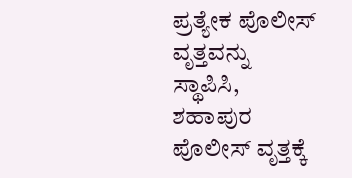ಪ್ರತ್ಯೇಕ ಪೊಲೀಸ್ ವೃತ್ತವನ್ನು ಸ್ಥಾಪಿಸಿ, ಶಹಾಪುರ ಪೊಲೀಸ್ ವೃತ್ತಕ್ಕೆ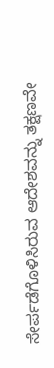ಸೇರ್ಪಡೆಗೊಳಿಸಿರುವ ಆದೇಶವನ್ನು ತಕ್ಷಣವೇ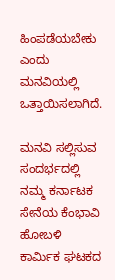ಹಿಂಪಡೆಯಬೇಕು ಎಂದು ಮನವಿಯಲ್ಲಿ ಒತ್ತಾಯಿಸಲಾಗಿದೆ.

ಮನವಿ ಸಲ್ಲಿಸುವ ಸಂದರ್ಭದಲ್ಲಿ ನಮ್ಮ ಕರ್ನಾಟಕ ಸೇನೆಯ ಕೆಂಭಾವಿ ಹೋಬಳಿ ಕಾರ್ಮಿಕ ಘಟಕದ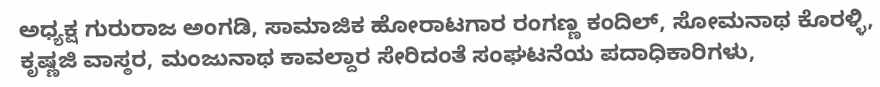ಅಧ್ಯಕ್ಷ ಗುರುರಾಜ ಅಂಗಡಿ, ಸಾಮಾಜಿಕ ಹೋರಾಟಗಾರ ರಂಗಣ್ಣ ಕಂದಿಲ್, ಸೋಮನಾಥ ಕೊರಳ್ಳಿ, ಕೃಷ್ಣಜಿ ವಾಸ್ಠರ, ಮಂಜುನಾಥ ಕಾವಲ್ದಾರ ಸೇರಿದಂತೆ ಸಂಘಟನೆಯ ಪದಾಧಿಕಾರಿಗಳು,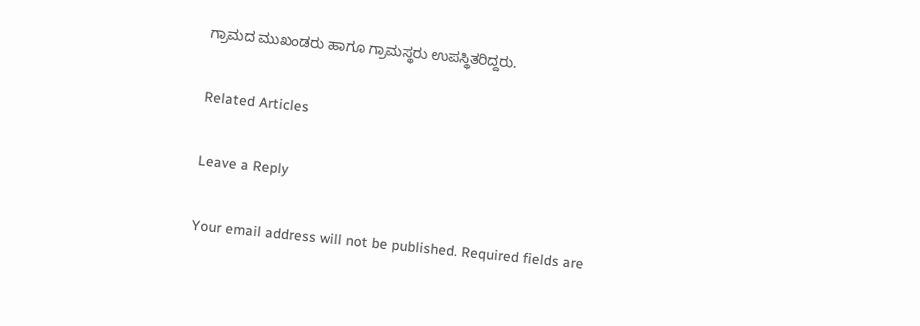ಗ್ರಾಮದ ಮುಖಂಡರು ಹಾಗೂ ಗ್ರಾಮಸ್ಥರು ಉಪಸ್ಥಿತರಿದ್ದರು.

Related Articles

Leave a Reply

Your email address will not be published. Required fields are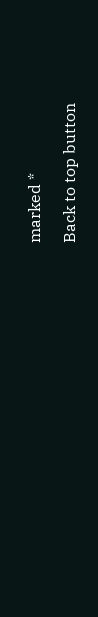marked *

Back to top button